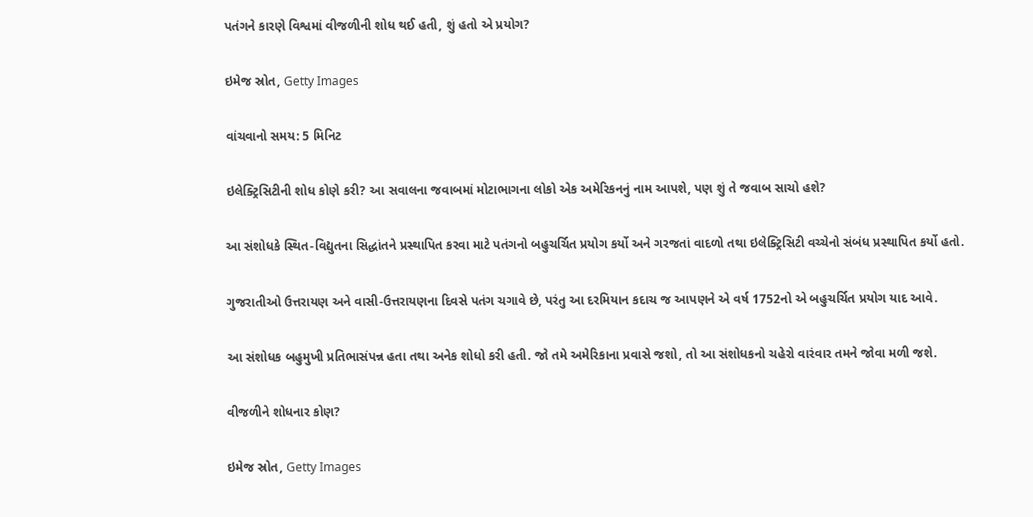પતંગને કારણે વિશ્વમાં વીજળીની શોધ થઈ હતી, શું હતો એ પ્રયોગ?

ઇમેજ સ્રોત, Getty Images

વાંચવાનો સમય: 5 મિનિટ

ઇલેક્ટ્રિસિટીની શોધ કોણે કરી? આ સવાલના જવાબમાં મોટાભાગના લોકો એક અમેરિકનનું નામ આપશે, પણ શું તે જવાબ સાચો હશે?

આ સંશોધકે સ્થિત-વિદ્યુતના સિદ્ધાંતને પ્રસ્થાપિત કરવા માટે પતંગનો બહુચર્ચિત પ્રયોગ કર્યો અને ગરજતાં વાદળો તથા ઇલેક્ટ્રિસિટી વચ્ચેનો સંબંધ પ્રસ્થાપિત કર્યો હતો.

ગુજરાતીઓ ઉત્તરાયણ અને વાસી-ઉત્તરાયણના દિવસે પતંગ ચગાવે છે, પરંતુ આ દરમિયાન કદાચ જ આપણને એ વર્ષ 1752નો એ બહુચર્ચિત પ્રયોગ યાદ આવે.

આ સંશોધક બહુમુખી પ્રતિભાસંપન્ન હતા તથા અનેક શોધો કરી હતી. જો તમે અમેરિકાના પ્રવાસે જશો, તો આ સંશોધકનો ચહેરો વારંવાર તમને જોવા મળી જશે.

વીજળીને શોધનાર કોણ?

ઇમેજ સ્રોત, Getty Images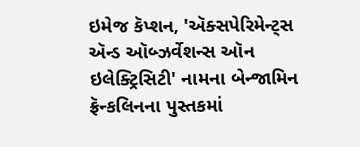ઇમેજ કૅપ્શન, 'ઍક્સપેરિમેન્ટ્સ ઍન્ડ ઑબ્ઝર્વેશન્સ ઑન ઇલેક્ટ્રિસિટી' નામના બેન્જામિન ફ્રૅન્કલિનના પુસ્તકમાં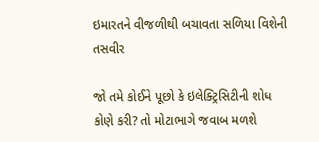ઇમારતને વીજળીથી બચાવતા સળિયા વિશેની તસવીર

જો તમે કોઈને પૂછો કે ઇલેક્ટ્રિસિટીની શોધ કોણે કરી? તો મોટાભાગે જવાબ મળશે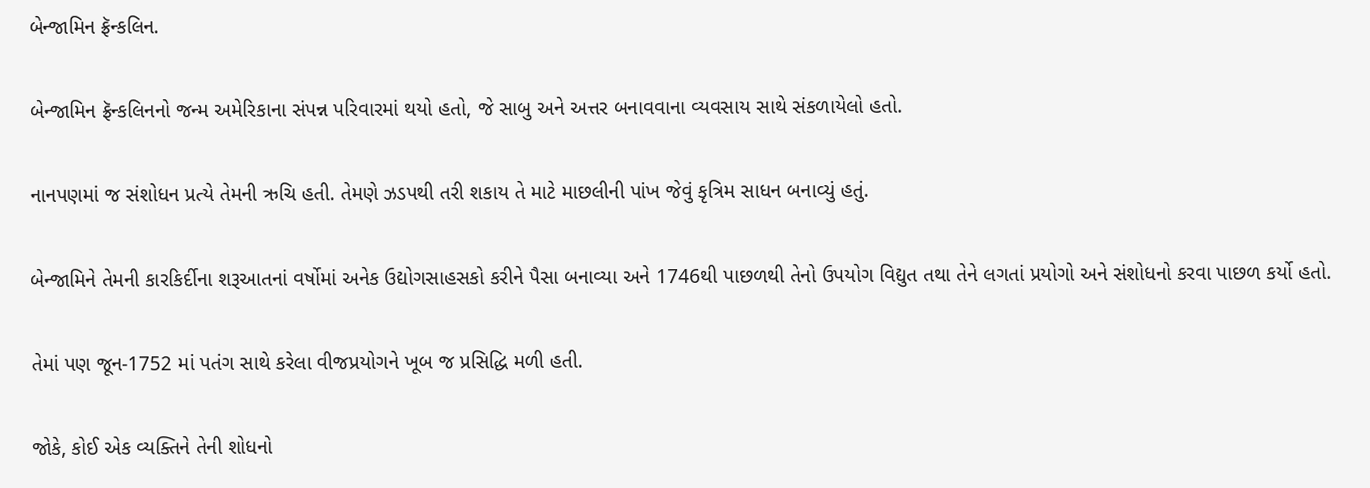બેન્જામિન ફ્રૅન્કલિન.

બેન્જામિન ફ્રૅન્કલિનનો જન્મ અમેરિકાના સંપન્ન પરિવારમાં થયો હતો, જે સાબુ અને અત્તર બનાવવાના વ્યવસાય સાથે સંકળાયેલો હતો.

નાનપણમાં જ સંશોધન પ્રત્યે તેમની ઋચિ હતી. તેમણે ઝડપથી તરી શકાય તે માટે માછલીની પાંખ જેવું કૃત્રિમ સાધન બનાવ્યું હતું.

બેન્જામિને તેમની કારકિર્દીના શરૂઆતનાં વર્ષોમાં અનેક ઉદ્યોગસાહસકો કરીને પૈસા બનાવ્યા અને 1746થી પાછળથી તેનો ઉપયોગ વિદ્યુત તથા તેને લગતાં પ્રયોગો અને સંશોધનો કરવા પાછળ કર્યો હતો.

તેમાં પણ જૂન-1752 માં પતંગ સાથે કરેલા વીજપ્રયોગને ખૂબ જ પ્રસિદ્ધિ મળી હતી.

જોકે, કોઈ એક વ્યક્તિને તેની શોધનો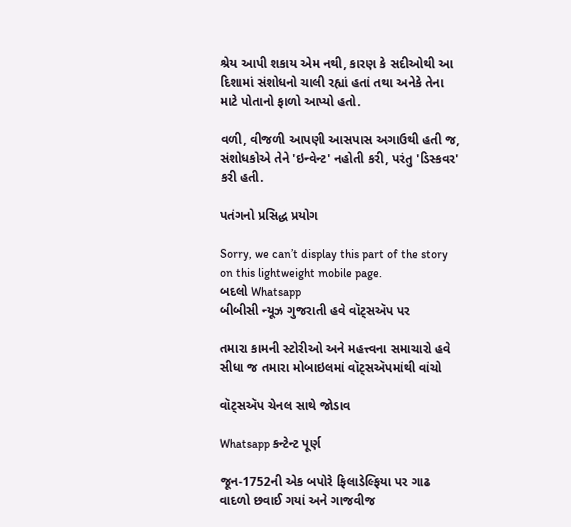શ્રેય આપી શકાય એમ નથી, કારણ કે સદીઓથી આ દિશામાં સંશોધનો ચાલી રહ્યાં હતાં તથા અનેકે તેના માટે પોતાનો ફાળો આપ્યો હતો.

વળી, વીજળી આપણી આસપાસ અગાઉથી હતી જ, સંશોધકોએ તેને 'ઇન્વેન્ટ' નહોતી કરી, પરંતુ 'ડિસ્કવર' કરી હતી.

પતંગનો પ્રસિદ્ધ પ્રયોગ

Sorry, we can’t display this part of the story on this lightweight mobile page.
બદલો Whatsapp
બીબીસી ન્યૂઝ ગુજરાતી હવે વૉટ્સઍપ પર

તમારા કામની સ્ટોરીઓ અને મહત્ત્વના સમાચારો હવે સીધા જ તમારા મોબાઇલમાં વૉટ્સઍપમાંથી વાંચો

વૉટ્સઍપ ચેનલ સાથે જોડાવ

Whatsapp કન્ટેન્ટ પૂર્ણ

જૂન-1752ની એક બપોરે ફિલાડેલ્ફિયા પર ગાઢ વાદળો છવાઈ ગયાં અને ગાજવીજ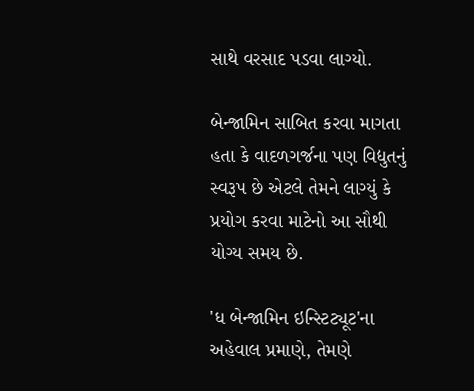સાથે વરસાદ પડવા લાગ્યો.

બેન્જામિન સાબિત કરવા માગતા હતા કે વાદળગર્જના પણ વિદ્યુતનું સ્વરૂપ છે એટલે તેમને લાગ્યું કે પ્રયોગ કરવા માટેનો આ સૌથી યોગ્ય સમય છે.

'ધ બેન્જામિન ઇન્સ્ટિટ્યૂટ'ના અહેવાલ પ્રમાણે, તેમણે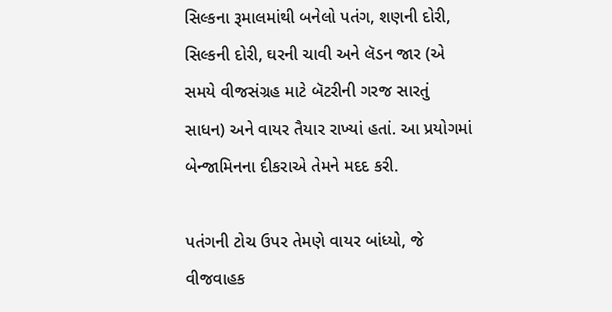સિલ્કના રૂમાલમાંથી બનેલો પતંગ, શણની દોરી, સિલ્કની દોરી, ઘરની ચાવી અને લૅડન જાર (એ સમયે વીજસંગ્રહ માટે બૅટરીની ગરજ સારતું સાધન) અને વાયર તૈયાર રાખ્યાં હતાં. આ પ્રયોગમાં બેન્જામિનના દીકરાએ તેમને મદદ કરી.

પતંગની ટોચ ઉપર તેમણે વાયર બાંધ્યો, જે વીજવાહક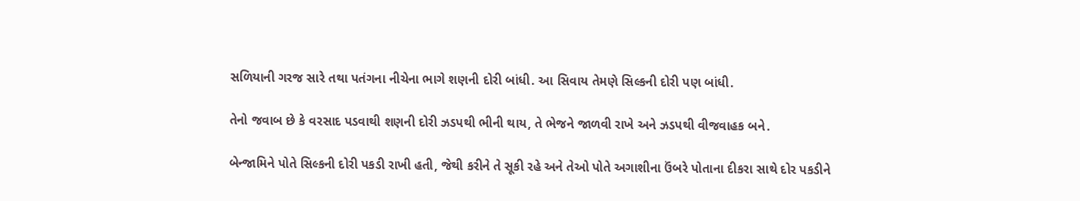સળિયાની ગરજ સારે તથા પતંગના નીચેના ભાગે શણની દોરી બાંધી. આ સિવાય તેમણે સિલ્કની દોરી પણ બાંધી.

તેનો જવાબ છે કે વરસાદ પડવાથી શણની દોરી ઝડપથી ભીની થાય, તે ભેજને જાળવી રાખે અને ઝડપથી વીજવાહક બને.

બેન્જામિને પોતે સિલ્કની દોરી પકડી રાખી હતી, જેથી કરીને તે સૂકી રહે અને તેઓ પોતે અગાશીના ઉંબરે પોતાના દીકરા સાથે દોર પકડીને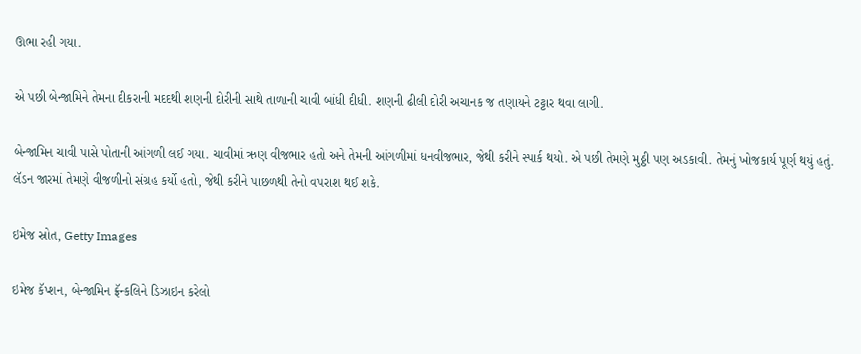ઊભા રહી ગયા.

એ પછી બેન્જામિને તેમના દીકરાની મદદથી શણની દોરીની સાથે તાળાની ચાવી બાંધી દીધી. શણની ઢીલી દોરી અચાનક જ તણાયને ટટ્ટાર થવા લાગી.

બેન્જામિન ચાવી પાસે પોતાની આંગળી લઈ ગયા. ચાવીમાં ઋણ વીજભાર હતો અને તેમની આંગળીમાં ધનવીજભાર, જેથી કરીને સ્પાર્ક થયો. એ પછી તેમણે મુઠ્ઠી પણ અડકાવી. તેમનું ખોજકાર્ય પૂર્ણ થયું હતું. લૅડન જારમાં તેમણે વીજળીનો સંગ્રહ કર્યો હતો, જેથી કરીને પાછળથી તેનો વપરાશ થઈ શકે.

ઇમેજ સ્રોત, Getty Images

ઇમેજ કૅપ્શન, બેન્જામિન ફ્રૅન્કલિને ડિઝાઇન કરેલો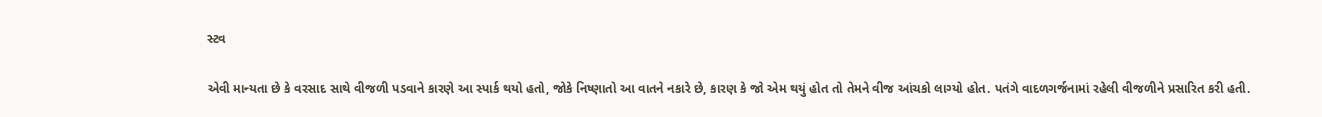સ્ટવ

એવી માન્યતા છે કે વરસાદ સાથે વીજળી પડવાને કારણે આ સ્પાર્ક થયો હતો, જોકે નિષ્ણાતો આ વાતને નકારે છે, કારણ કે જો એમ થયું હોત તો તેમને વીજ આંચકો લાગ્યો હોત. પતંગે વાદળગર્જનામાં રહેલી વીજળીને પ્રસારિત કરી હતી.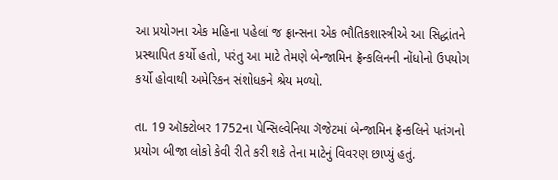આ પ્રયોગના એક મહિના પહેલાં જ ફ્રાન્સના એક ભૌતિકશાસ્ત્રીએ આ સિદ્ધાંતને પ્રસ્થાપિત કર્યો હતો, પરંતુ આ માટે તેમણે બેન્જામિન ફ્રૅન્કલિનની નોંધોનો ઉપયોગ કર્યો હોવાથી અમેરિકન સંશોધકને શ્રેય મળ્યો.

તા. 19 ઑક્ટોબર 1752ના પેન્સિલ્વેનિયા ગૅજેટમાં બેન્જામિન ફ્રૅન્કલિને પતંગનો પ્રયોગ બીજા લોકો કેવી રીતે કરી શકે તેના માટેનું વિવરણ છાપ્યું હતું.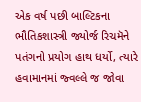એક વર્ષ પછી બાલ્ટિકના ભૌતિકશાસ્ત્રી જ્યોર્જ રિચમૅને પતંગનો પ્રયોગ હાથ ધર્યો, ત્યારે હવામાનમાં જ્વલ્લે જ જોવા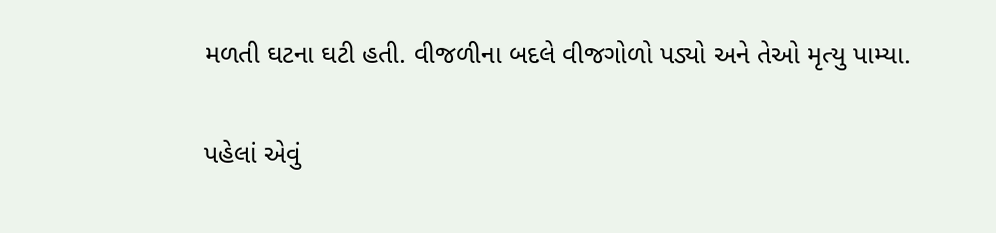મળતી ઘટના ઘટી હતી. વીજળીના બદલે વીજગોળો પડ્યો અને તેઓ મૃત્યુ પામ્યા.

પહેલાં એવું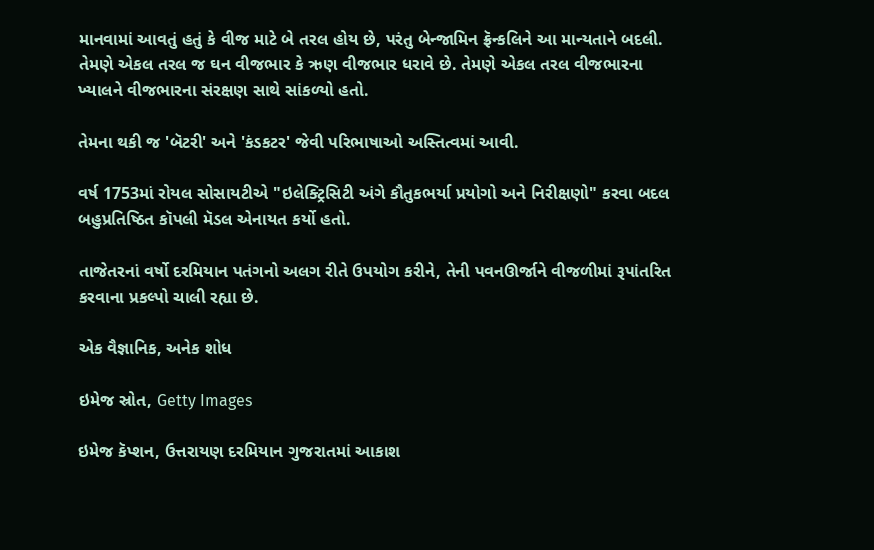માનવામાં આવતું હતું કે વીજ માટે બે તરલ હોય છે, પરંતુ બેન્જામિન ફ્રૅન્કલિને આ માન્યતાને બદલી. તેમણે એકલ તરલ જ ઘન વીજભાર કે ઋણ વીજભાર ધરાવે છે. તેમણે એકલ તરલ વીજભારના ખ્યાલને વીજભારના સંરક્ષણ સાથે સાંકળ્યો હતો.

તેમના થકી જ 'બૅટરી' અને 'કંડકટર' જેવી પરિભાષાઓ અસ્તિત્વમાં આવી.

વર્ષ 1753માં રોયલ સોસાયટીએ "ઇલેક્ટ્રિસિટી અંગે કૌતુકભર્યા પ્રયોગો અને નિરીક્ષણો" કરવા બદલ બહુપ્રતિષ્ઠિત કૉપલી મૅડલ એનાયત કર્યો હતો.

તાજેતરનાં વર્ષો દરમિયાન પતંગનો અલગ રીતે ઉપયોગ કરીને, તેની પવનઊર્જાને વીજળીમાં રૂપાંતરિત કરવાના પ્રકલ્પો ચાલી રહ્યા છે.

એક વૈજ્ઞાનિક, અનેક શોધ

ઇમેજ સ્રોત, Getty Images

ઇમેજ કૅપ્શન, ઉત્તરાયણ દરમિયાન ગુજરાતમાં આકાશ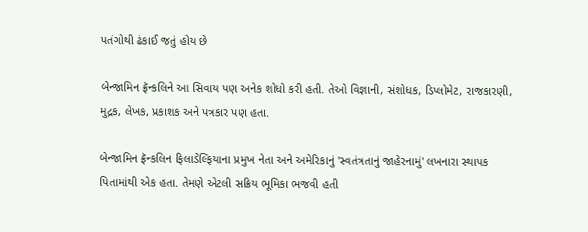પતંગોથી ઢંકાઈ જતું હોય છે

બેન્જામિન ફ્રૅન્કલિને આ સિવાય પણ અનેક શોધો કરી હતી. તેઓ વિજ્ઞાની, સંશોધક, ડિપ્લોમેટ, રાજકારણી, મુદ્રક, લેખક, પ્રકાશક અને પત્રકાર પણ હતા.

બેન્જામિન ફ્રૅન્કલિન ફિલાડેલ્ફિયાના પ્રમુખ નેતા અને અમેરિકાનું 'સ્વતંત્રતાનું જાહેરનામું' લખનારા સ્થાપક પિતામાંથી એક હતા. તેમણે એટલી સક્રિય ભૂમિકા ભજવી હતી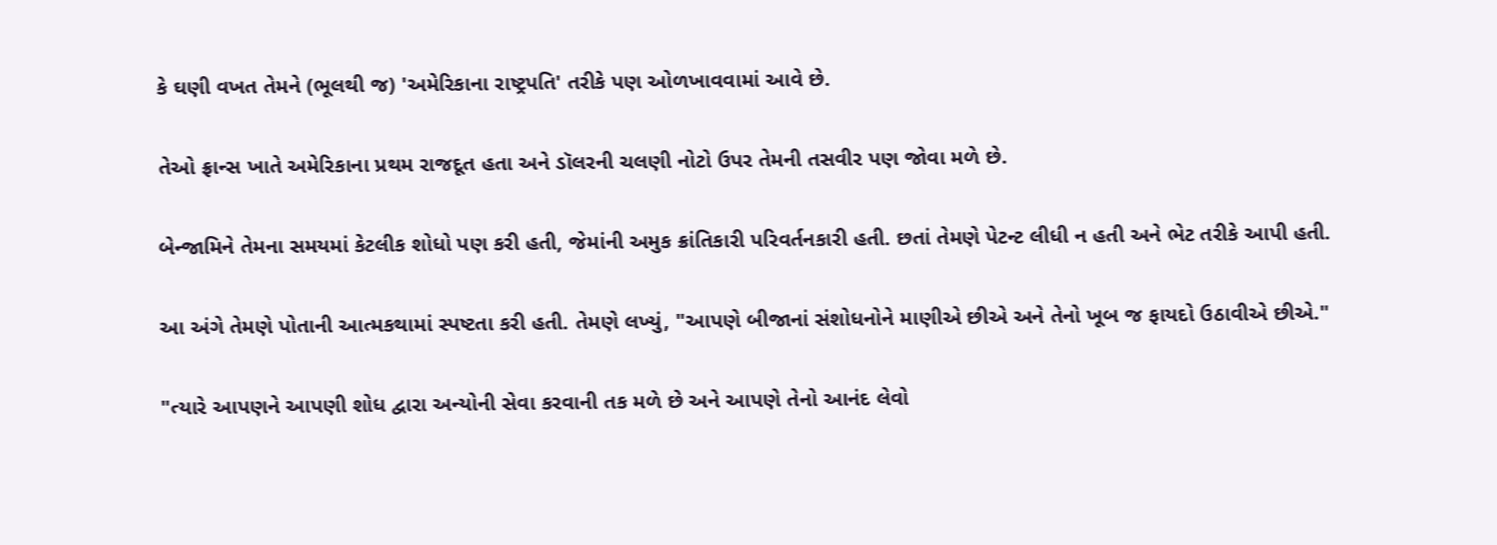કે ઘણી વખત તેમને (ભૂલથી જ) 'અમેરિકાના રાષ્ટ્રપતિ' તરીકે પણ ઓળખાવવામાં આવે છે.

તેઓ ફ્રાન્સ ખાતે અમેરિકાના પ્રથમ રાજદૂત હતા અને ડૉલરની ચલણી નોટો ઉપર તેમની તસવીર પણ જોવા મળે છે.

બેન્જામિને તેમના સમયમાં કેટલીક શોધો પણ કરી હતી, જેમાંની અમુક ક્રાંતિકારી પરિવર્તનકારી હતી. છતાં તેમણે પેટન્ટ લીધી ન હતી અને ભેટ તરીકે આપી હતી.

આ અંગે તેમણે પોતાની આત્મકથામાં સ્પષ્ટતા કરી હતી. તેમણે લખ્યું, "આપણે બીજાનાં સંશોધનોને માણીએ છીએ અને તેનો ખૂબ જ ફાયદો ઉઠાવીએ છીએ."

"ત્યારે આપણને આપણી શોધ દ્વારા અન્યોની સેવા કરવાની તક મળે છે અને આપણે તેનો આનંદ લેવો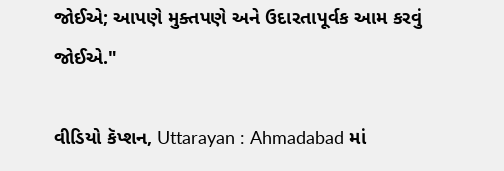જોઈએ; આપણે મુક્તપણે અને ઉદારતાપૂર્વક આમ કરવું જોઈએ."

વીડિયો કૅપ્શન, Uttarayan : Ahmadabad માં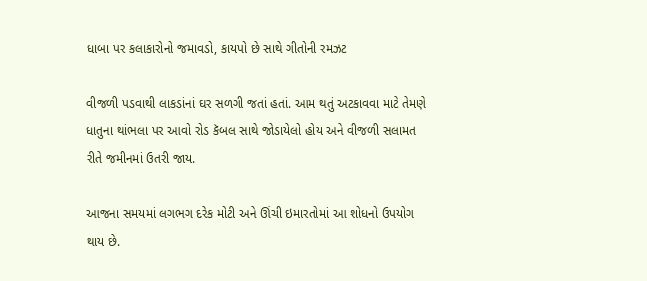ધાબા પર કલાકારોનો જમાવડો, કાયપો છે સાથે ગીતોની રમઝટ

વીજળી પડવાથી લાકડાંનાં ઘર સળગી જતાં હતાં. આમ થતું અટકાવવા માટે તેમણે ધાતુના થાંભલા પર આવો રોડ કૅબલ સાથે જોડાયેલો હોય અને વીજળી સલામત રીતે જમીનમાં ઉતરી જાય.

આજના સમયમાં લગભગ દરેક મોટી અને ઊંચી ઇમારતોમાં આ શોધનો ઉપયોગ થાય છે.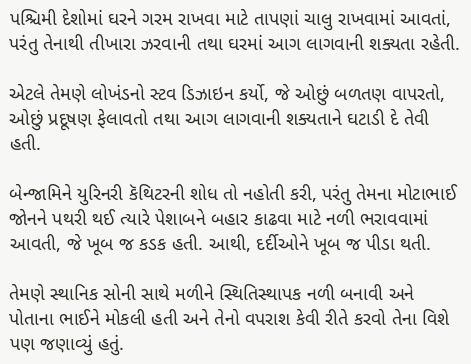પશ્ચિમી દેશોમાં ઘરને ગરમ રાખવા માટે તાપણાં ચાલુ રાખવામાં આવતાં, પરંતુ તેનાથી તીખારા ઝરવાની તથા ઘરમાં આગ લાગવાની શક્યતા રહેતી.

એટલે તેમણે લોખંડનો સ્ટવ ડિઝાઇન કર્યો, જે ઓછું બળતણ વાપરતો, ઓછું પ્રદૂષણ ફેલાવતો તથા આગ લાગવાની શક્યતાને ઘટાડી દે તેવી હતી.

બેન્જામિને યુરિનરી કૅથિટરની શોધ તો નહોતી કરી, પરંતુ તેમના મોટાભાઈ જોનને પથરી થઈ ત્યારે પેશાબને બહાર કાઢવા માટે નળી ભરાવવામાં આવતી, જે ખૂબ જ કડક હતી. આથી, દર્દીઓને ખૂબ જ પીડા થતી.

તેમણે સ્થાનિક સોની સાથે મળીને સ્થિતિસ્થાપક નળી બનાવી અને પોતાના ભાઈને મોકલી હતી અને તેનો વપરાશ કેવી રીતે કરવો તેના વિશે પણ જણાવ્યું હતું.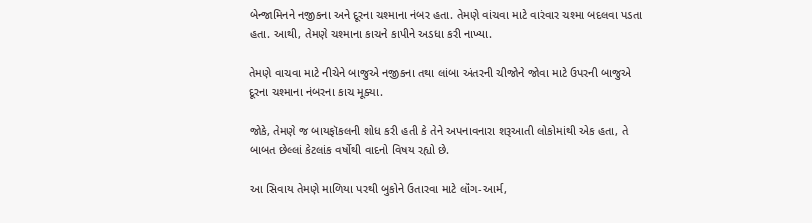બેન્જામિનને નજીકના અને દૂરના ચશ્માના નંબર હતા. તેમણે વાંચવા માટે વારંવાર ચશ્મા બદલવા પડતા હતા. આથી, તેમણે ચશ્માના કાચને કાપીને અડધા કરી નાખ્યા.

તેમણે વાચવા માટે નીચેને બાજુએ નજીકના તથા લાંબા અંતરની ચીજોને જોવા માટે ઉપરની બાજુએ દૂરના ચશ્માના નંબરના કાચ મૂક્યા.

જોકે, તેમણે જ બાયફૉકલની શોધ કરી હતી કે તેને અપનાવનારા શરૂઆતી લોકોમાંથી એક હતા, તે બાબત છેલ્લાં કેટલાંક વર્ષોથી વાદનો વિષય રહ્યો છે.

આ સિવાય તેમણે માળિયા પરથી બુકોને ઉતારવા માટે લૉંગ-આર્મ,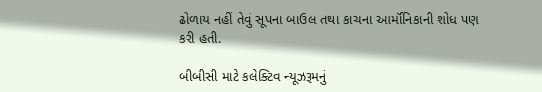ઢોળાય નહીં તેવું સૂપના બાઉલ તથા કાચના આર્મૉનિકાની શોધ પણ કરી હતી.

બીબીસી માટે કલેક્ટિવ ન્યૂઝરૂમનું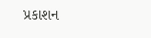પ્રકાશન